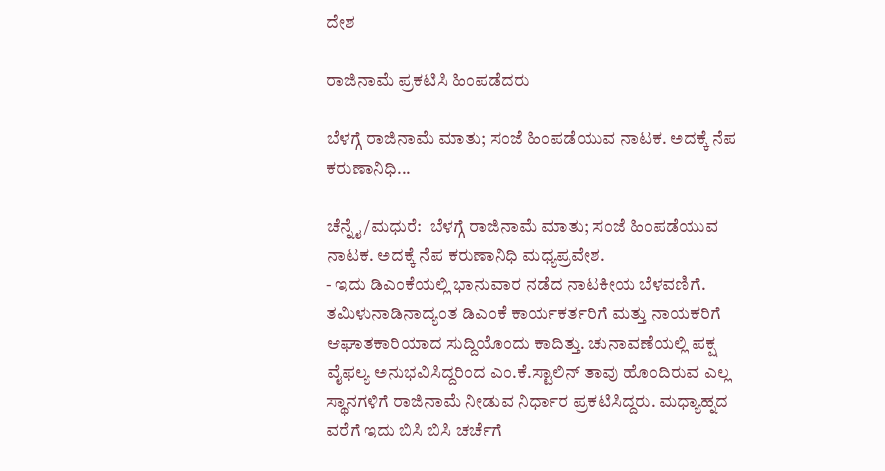ದೇಶ

ರಾಜಿನಾಮೆ ಪ್ರಕಟಿಸಿ ಹಿಂಪಡೆದರು

ಬೆಳಗ್ಗೆ ರಾಜಿನಾಮೆ ಮಾತು; ಸಂಜೆ ಹಿಂಪಡೆಯುವ ನಾಟಕ. ಅದಕ್ಕೆ ನೆಪ ಕರುಣಾನಿಧಿ...

ಚೆನ್ನೈ/ಮಧುರೆ:  ಬೆಳಗ್ಗೆ ರಾಜಿನಾಮೆ ಮಾತು; ಸಂಜೆ ಹಿಂಪಡೆಯುವ ನಾಟಕ. ಅದಕ್ಕೆ ನೆಪ ಕರುಣಾನಿಧಿ ಮಧ್ಯಪ್ರವೇಶ.
- ಇದು ಡಿಎಂಕೆಯಲ್ಲಿ ಭಾನುವಾರ ನಡೆದ ನಾಟಕೀಯ ಬೆಳವಣಿಗೆ. ತಮಿಳುನಾಡಿನಾದ್ಯಂತ ಡಿಎಂಕೆ ಕಾರ್ಯಕರ್ತರಿಗೆ ಮತ್ತು ನಾಯಕರಿಗೆ ಆಘಾತಕಾರಿಯಾದ ಸುದ್ದಿಯೊಂದು ಕಾದಿತ್ತು. ಚುನಾವಣೆಯಲ್ಲಿ ಪಕ್ಷ ವೈಫಲ್ಯ ಅನುಭವಿಸಿದ್ದರಿಂದ ಎಂ.ಕೆ.ಸ್ಟಾಲಿನ್ ತಾವು ಹೊಂದಿರುವ ಎಲ್ಲ ಸ್ಥಾನಗಳಿಗೆ ರಾಜಿನಾಮೆ ನೀಡುವ ನಿರ್ಧಾರ ಪ್ರಕಟಿಸಿದ್ದರು. ಮಧ್ಯಾಹ್ನದ ವರೆಗೆ ಇದು ಬಿಸಿ ಬಿಸಿ ಚರ್ಚೆಗೆ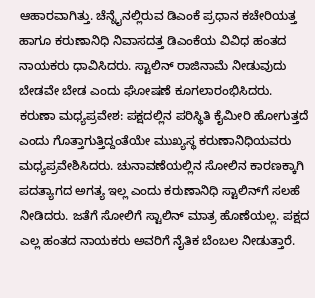ಆಹಾರವಾಗಿತ್ತು. ಚೆನ್ನೈನಲ್ಲಿರುವ ಡಿಎಂಕೆ ಪ್ರಧಾನ ಕಚೇರಿಯತ್ತ ಹಾಗೂ ಕರುಣಾನಿಧಿ ನಿವಾಸದತ್ತ ಡಿಎಂಕೆಯ ವಿವಿಧ ಹಂತದ ನಾಯಕರು ಧಾವಿಸಿದರು. ಸ್ಟಾಲಿನ್ ರಾಜಿನಾಮೆ ನೀಡುವುದು ಬೇಡವೇ ಬೇಡ ಎಂದು ಘೋಷಣೆ ಕೂಗಲಾರಂಭಿಸಿದರು.
ಕರುಣಾ ಮಧ್ಯಪ್ರವೇಶ: ಪಕ್ಷದಲ್ಲಿನ ಪರಿಸ್ಥಿತಿ ಕೈಮೀರಿ ಹೋಗುತ್ತದೆ ಎಂದು ಗೊತ್ತಾಗುತ್ತಿದ್ದಂತೆಯೇ ಮುಖ್ಯಸ್ಥ ಕರುಣಾನಿಧಿಯವರು ಮಧ್ಯಪ್ರವೇಶಿಸಿದರು. ಚುನಾವಣೆಯಲ್ಲಿನ ಸೋಲಿನ ಕಾರಣಕ್ಕಾಗಿ ಪದತ್ಯಾಗದ ಅಗತ್ಯ ಇಲ್ಲ ಎಂದು ಕರುಣಾನಿಧಿ ಸ್ಟಾಲಿನ್‌ಗೆ ಸಲಹೆ ನೀಡಿದರು. ಜತೆಗೆ ಸೋಲಿಗೆ ಸ್ಟಾಲಿನ್ ಮಾತ್ರ ಹೊಣೆಯಲ್ಲ. ಪಕ್ಷದ ಎಲ್ಲ ಹಂತದ ನಾಯಕರು ಅವರಿಗೆ ನೈತಿಕ ಬೆಂಬಲ ನೀಡುತ್ತಾರೆ.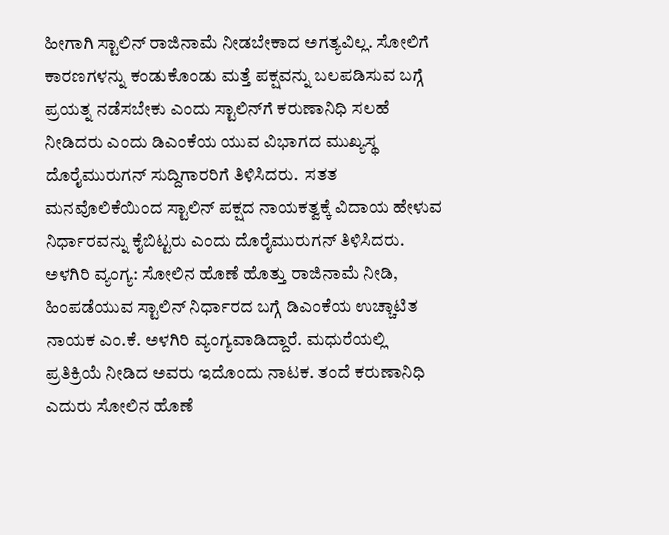ಹೀಗಾಗಿ ಸ್ಟಾಲಿನ್ ರಾಜಿನಾಮೆ ನೀಡಬೇಕಾದ ಅಗತ್ಯವಿಲ್ಲ. ಸೋಲಿಗೆ ಕಾರಣಗಳನ್ನು ಕಂಡುಕೊಂಡು ಮತ್ತೆ ಪಕ್ಷವನ್ನು ಬಲಪಡಿಸುವ ಬಗ್ಗೆ ಪ್ರಯತ್ನ ನಡೆಸಬೇಕು ಎಂದು ಸ್ಟಾಲಿನ್‌ಗೆ ಕರುಣಾನಿಧಿ ಸಲಹೆ ನೀಡಿದರು ಎಂದು ಡಿಎಂಕೆಯ ಯುವ ವಿಭಾಗದ ಮುಖ್ಯಸ್ಥ ದೊರೈಮುರುಗನ್ ಸುದ್ದಿಗಾರರಿಗೆ ತಿಳಿಸಿದರು.  ಸತತ ಮನವೊಲಿಕೆಯಿಂದ ಸ್ಟಾಲಿನ್ ಪಕ್ಷದ ನಾಯಕತ್ವಕ್ಕೆ ವಿದಾಯ ಹೇಳುವ ನಿರ್ಧಾರವನ್ನು ಕೈಬಿಟ್ಟರು ಎಂದು ದೊರೈಮುರುಗನ್ ತಿಳಿಸಿದರು.
ಅಳಗಿರಿ ವ್ಯಂಗ್ಯ: ಸೋಲಿನ ಹೊಣೆ ಹೊತ್ತು ರಾಜಿನಾಮೆ ನೀಡಿ, ಹಿಂಪಡೆಯುವ ಸ್ಟಾಲಿನ್ ನಿರ್ಧಾರದ ಬಗ್ಗೆ ಡಿಎಂಕೆಯ ಉಚ್ಚಾಟಿತ ನಾಯಕ ಎಂ.ಕೆ. ಅಳಗಿರಿ ವ್ಯಂಗ್ಯವಾಡಿದ್ದಾರೆ. ಮಧುರೆಯಲ್ಲಿ ಪ್ರತಿಕ್ರಿಯೆ ನೀಡಿದ ಅವರು ಇದೊಂದು ನಾಟಕ. ತಂದೆ ಕರುಣಾನಿಧಿ ಎದುರು ಸೋಲಿನ ಹೊಣೆ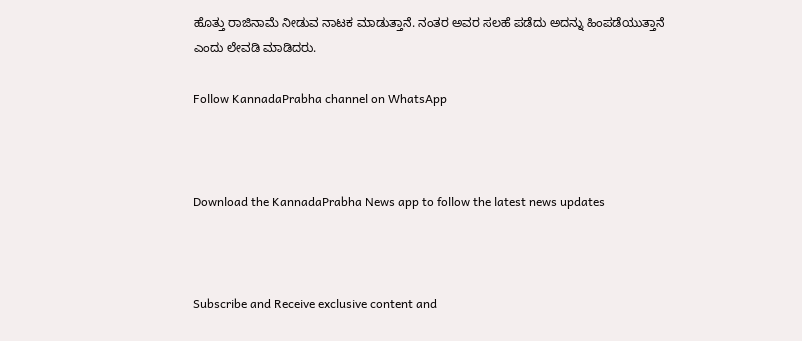ಹೊತ್ತು ರಾಜಿನಾಮೆ ನೀಡುವ ನಾಟಕ ಮಾಡುತ್ತಾನೆ. ನಂತರ ಅವರ ಸಲಹೆ ಪಡೆದು ಅದನ್ನು ಹಿಂಪಡೆಯುತ್ತಾನೆ ಎಂದು ಲೇವಡಿ ಮಾಡಿದರು.

Follow KannadaPrabha channel on WhatsApp



Download the KannadaPrabha News app to follow the latest news updates



Subscribe and Receive exclusive content and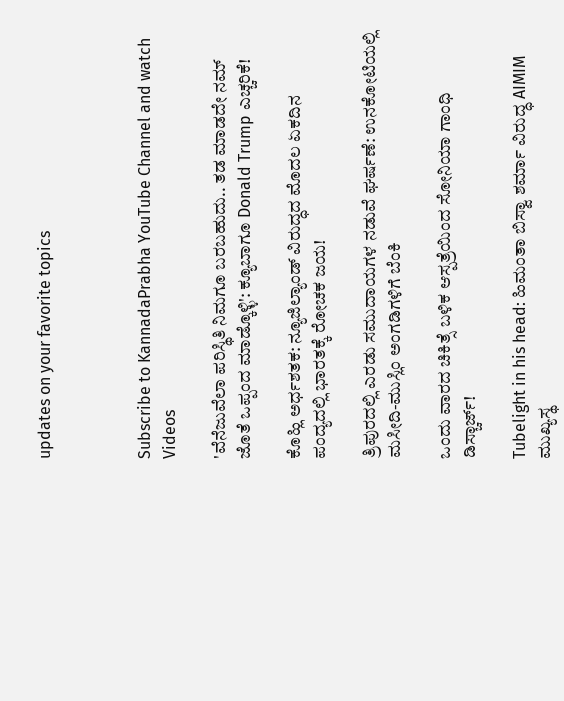updates on your favorite topics



Subscribe to KannadaPrabha YouTube Channel and watch Videos

'ವೆನೆಜುವೆಲಾ ಪರಿಸ್ಥಿತಿ ನಿಮಗೂ ಬರಬಹುದು.. ತಡ ಮಾಡದೇ ನಮ್ ಜೊತೆ ಒಪ್ಪಂದ ಮಾಡ್ಕೊಳ್ಳಿ': ಕ್ಯೂಬಾಗೂ Donald Trump ಎಚ್ಚರಿಕೆ!

ಕೊಹ್ಲಿ ಅರ್ಧಶತಕ: ನ್ಯೂಜಿಲ್ಯಾಂಡ್ ವಿರುದ್ಧದ ಮೊದಲ ಏಕದಿನ ಪಂದ್ಯದಲ್ಲಿ ಭಾರತಕ್ಕೆ ರೋಚಕ ಜಯ!

ತ್ರಿಪುರದಲ್ಲಿ ಎರಡು ಸಮುದಾಯಗಳ ನಡುವೆ ಘರ್ಷಣೆ: ಉನಕೋಟಿಯಲ್ಲಿ ಮಸೀದಿ-ಮುಸ್ಲಿಂ ಅಂಗಡಿಗಳಿಗೆ ಬೆಂಕಿ

ಒಂದು ವಾರದ ಚಿಕಿತ್ಸೆ ಬಳಿಕ ಆಸ್ಪತ್ರೆಯಿಂದ ಸೋನಿಯಾ ಗಾಂಧಿ ಡಿಸ್ಚಾರ್ಜ್!

Tubelight in his head: ಹಿಮಂತಾ ಬಿಸ್ವಾ ಶರ್ಮಾ ವಿರುದ್ಧ AIMIM ಮುಖ್ಯಸ್ಥ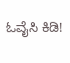ಓವೈಸಿ ಕಿಡಿ!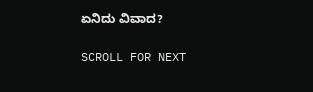ಏನಿದು ವಿವಾದ?

SCROLL FOR NEXT